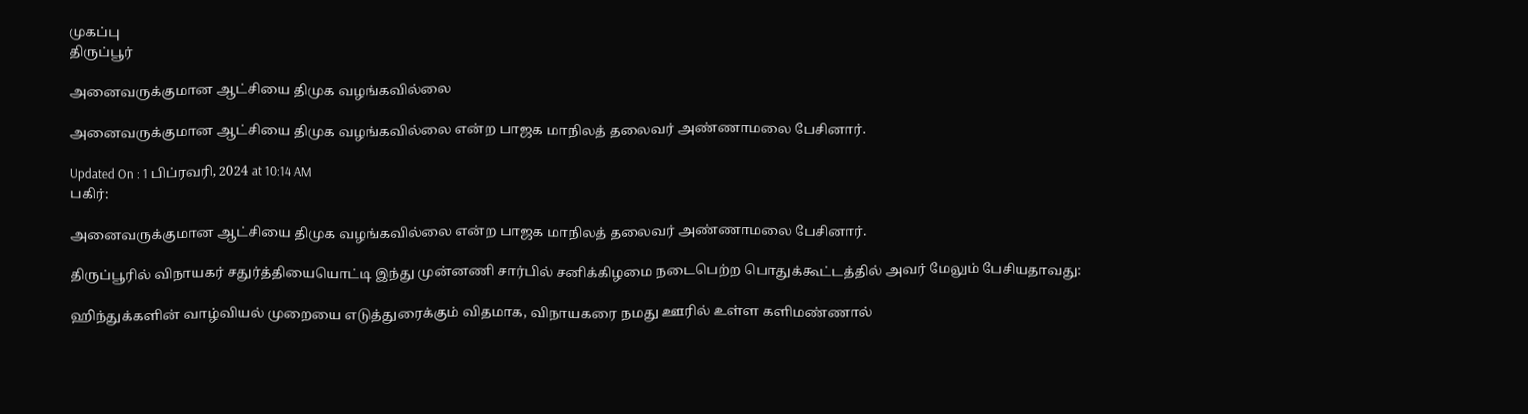முகப்பு
திருப்பூர்

அனைவருக்குமான ஆட்சியை திமுக வழங்கவில்லை

அனைவருக்குமான ஆட்சியை திமுக வழங்கவில்லை என்ற பாஜக மாநிலத் தலைவர் அண்ணாமலை பேசினார்.

Updated On : 1 பிப்ரவரி, 2024 at 10:14 AM
பகிர்:

அனைவருக்குமான ஆட்சியை திமுக வழங்கவில்லை என்ற பாஜக மாநிலத் தலைவர் அண்ணாமலை பேசினார்.

திருப்பூரில் விநாயகர் சதுர்த்தியையொட்டி இந்து முன்னணி சார்பில் சனிக்கிழமை நடைபெற்ற பொதுக்கூட்டத்தில் அவர் மேலும் பேசியதாவது:

ஹிந்துக்களின் வாழ்வியல் முறையை எடுத்துரைக்கும் விதமாக, விநாயகரை நமது ஊரில் உள்ள களிமண்ணால்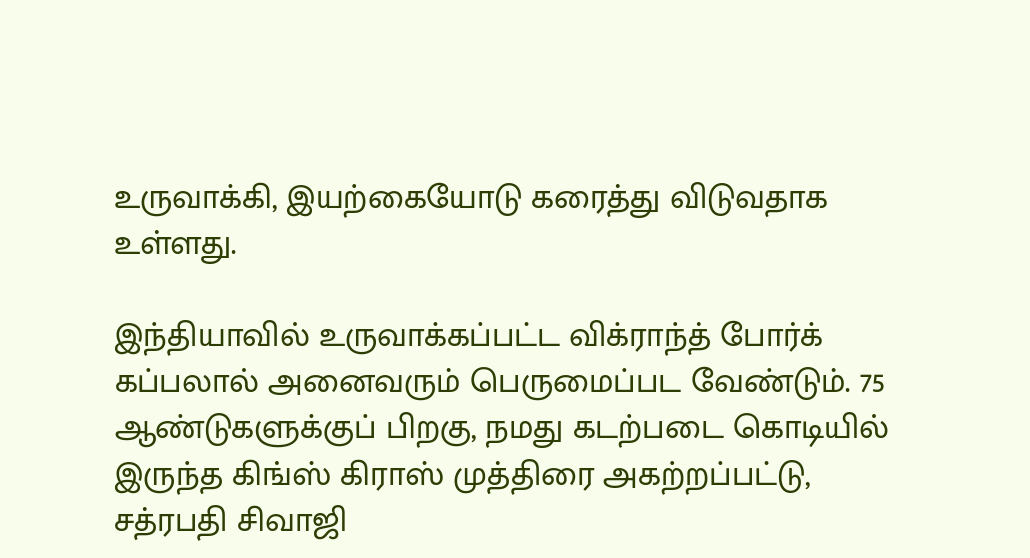உருவாக்கி, இயற்கையோடு கரைத்து விடுவதாக உள்ளது.

இந்தியாவில் உருவாக்கப்பட்ட விக்ராந்த் போர்க் கப்பலால் அனைவரும் பெருமைப்பட வேண்டும். 75 ஆண்டுகளுக்குப் பிறகு, நமது கடற்படை கொடியில் இருந்த கிங்ஸ் கிராஸ் முத்திரை அகற்றப்பட்டு, சத்ரபதி சிவாஜி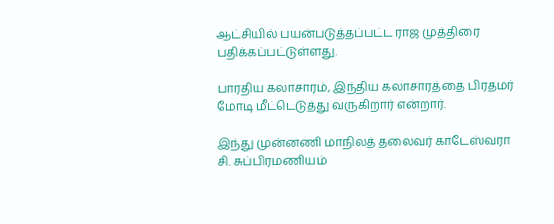ஆட்சியில் பயன்படுத்தப்பட்ட ராஜ முத்திரை பதிக்கப்பட்டுள்ளது.

பாரதிய கலாசாரம், இந்திய கலாசாரத்தை பிரதமர் மோடி மீட்டெடுத்து வருகிறார் என்றார்.

இந்து முன்னணி மாநிலத் தலைவர் காடேஸ்வரா சி. சுப்பிரமணியம்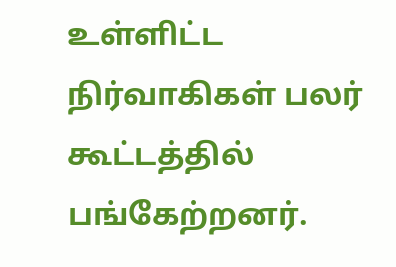உள்ளிட்ட நிர்வாகிகள் பலர் கூட்டத்தில் பங்கேற்றனர்.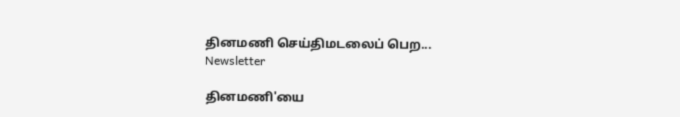தினமணி செய்திமடலைப் பெற... Newsletter

தினமணி'யை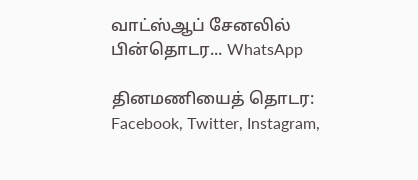வாட்ஸ்ஆப் சேனலில் பின்தொடர... WhatsApp

தினமணியைத் தொடர: Facebook, Twitter, Instagram,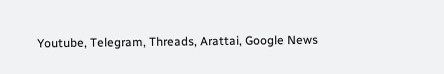Youtube, Telegram, Threads, Arattai, Google News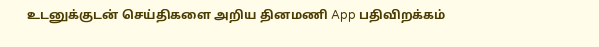உடனுக்குடன் செய்திகளை அறிய தினமணி App பதிவிறக்கம்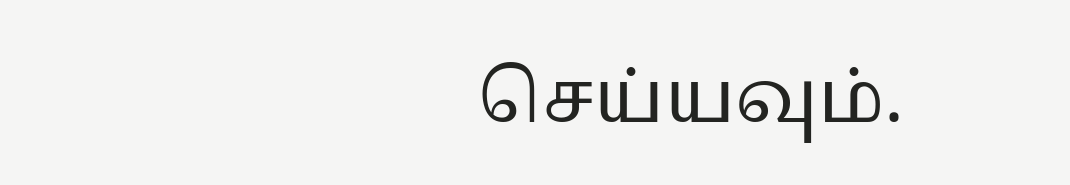செய்யவும்.